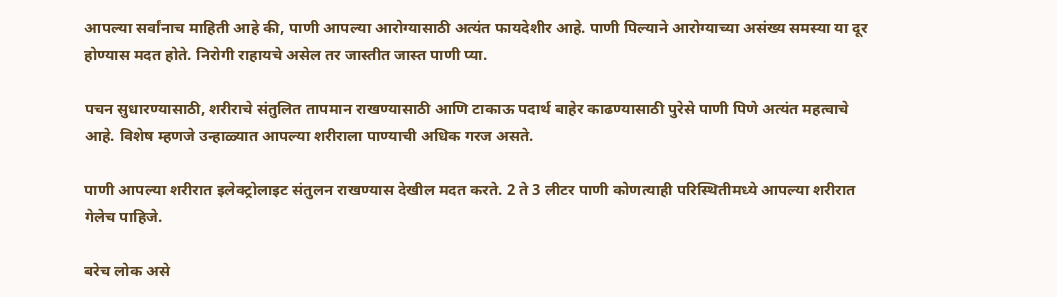आपल्या सर्वांनाच माहिती आहे की, पाणी आपल्या आरोग्यासाठी अत्यंत फायदेशीर आहे. पाणी पिल्याने आरोग्याच्या असंख्य समस्या या दूर होण्यास मदत होते. निरोगी राहायचे असेल तर जास्तीत जास्त पाणी प्या.

पचन सुधारण्यासाठी, शरीराचे संतुलित तापमान राखण्यासाठी आणि टाकाऊ पदार्थ बाहेर काढण्यासाठी पुरेसे पाणी पिणे अत्यंत महत्वाचे आहे. विशेष म्हणजे उन्हाळ्यात आपल्या शरीराला पाण्याची अधिक गरज असते.

पाणी आपल्या शरीरात इलेक्ट्रोलाइट संतुलन राखण्यास देखील मदत करते. 2 ते 3 लीटर पाणी कोणत्याही परिस्थितीमध्ये आपल्या शरीरात गेलेच पाहिजे.

बरेच लोक असे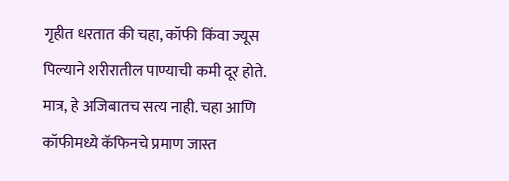गृहीत धरतात की चहा, कॉफी किंवा ज्यूस पिल्याने शरीरातील पाण्याची कमी दूर होते. मात्र, हे अजिबातच सत्य नाही. चहा आणि कॉफीमध्ये कॅफिनचे प्रमाण जास्त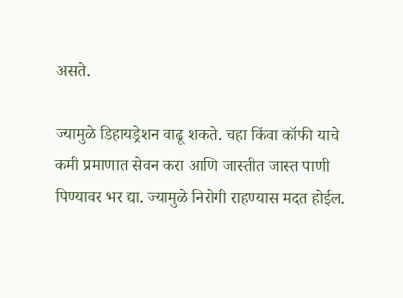असते.

ज्यामुळे डिहायड्रेशन वाढू शकते. चहा किंवा कॉफी याचे कमी प्रमाणात सेवन करा आणि जास्तीत जास्त पाणी पिण्यावर भर द्या. ज्यामुळे निरोगी राहण्यास मदत होईल.